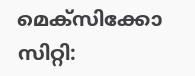മെക്സിക്കോ സിറ്റി: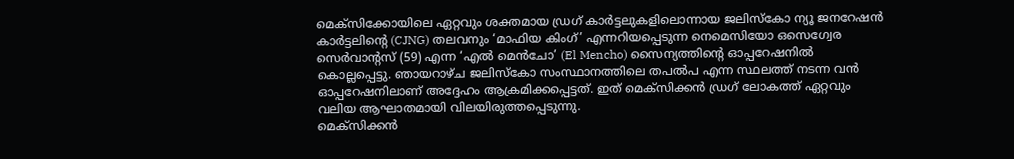മെക്സിക്കോയിലെ ഏറ്റവും ശക്തമായ ഡ്രഗ് കാർട്ടലുകളിലൊന്നായ ജലിസ്കോ ന്യൂ ജനറേഷൻ കാർട്ടലിന്റെ (CJNG) തലവനും ‘മാഫിയ കിംഗ്’ എന്നറിയപ്പെടുന്ന നെമെസിയോ ഒസെഗ്വേര സെർവാന്റസ് (59) എന്ന ‘എൽ മെൻചോ’ (El Mencho) സൈന്യത്തിന്റെ ഓപ്പറേഷനിൽ കൊല്ലപ്പെട്ടു. ഞായറാഴ്ച ജലിസ്കോ സംസ്ഥാനത്തിലെ തപൽപ എന്ന സ്ഥലത്ത് നടന്ന വൻ ഓപ്പറേഷനിലാണ് അദ്ദേഹം ആക്രമിക്കപ്പെട്ടത്. ഇത് മെക്സിക്കൻ ഡ്രഗ് ലോകത്ത് ഏറ്റവും വലിയ ആഘാതമായി വിലയിരുത്തപ്പെടുന്നു.
മെക്സിക്കൻ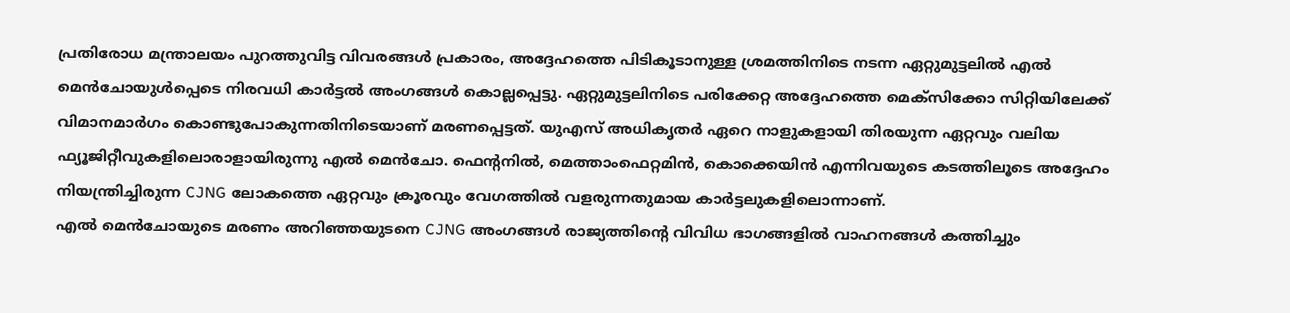പ്രതിരോധ മന്ത്രാലയം പുറത്തുവിട്ട വിവരങ്ങൾ പ്രകാരം, അദ്ദേഹത്തെ പിടികൂടാനുള്ള ശ്രമത്തിനിടെ നടന്ന ഏറ്റുമുട്ടലിൽ എൽ മെൻചോയുൾപ്പെടെ നിരവധി കാർട്ടൽ അംഗങ്ങൾ കൊല്ലപ്പെട്ടു. ഏറ്റുമുട്ടലിനിടെ പരിക്കേറ്റ അദ്ദേഹത്തെ മെക്സിക്കോ സിറ്റിയിലേക്ക് വിമാനമാർഗം കൊണ്ടുപോകുന്നതിനിടെയാണ് മരണപ്പെട്ടത്. യുഎസ് അധികൃതർ ഏറെ നാളുകളായി തിരയുന്ന ഏറ്റവും വലിയ ഫ്യൂജിറ്റീവുകളിലൊരാളായിരുന്നു എൽ മെൻചോ. ഫെന്റനിൽ, മെത്താംഫെറ്റമിൻ, കൊക്കെയിൻ എന്നിവയുടെ കടത്തിലൂടെ അദ്ദേഹം നിയന്ത്രിച്ചിരുന്ന CJNG ലോകത്തെ ഏറ്റവും ക്രൂരവും വേഗത്തിൽ വളരുന്നതുമായ കാർട്ടലുകളിലൊന്നാണ്.
എൽ മെൻചോയുടെ മരണം അറിഞ്ഞയുടനെ CJNG അംഗങ്ങൾ രാജ്യത്തിന്റെ വിവിധ ഭാഗങ്ങളിൽ വാഹനങ്ങൾ കത്തിച്ചും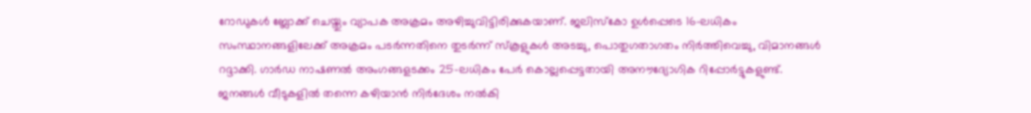റോഡുകൾ ബ്ലോക്ക് ചെയ്തും വ്യാപക അക്രമം അഴിച്ചുവിട്ടിരിക്കുകയാണ്. ജലിസ്കോ ഉൾപ്പെടെ 16-ലധികം സംസ്ഥാനങ്ങളിലേക്ക് അക്രമം പടർന്നതിനെ തുടർന്ന് സ്കൂളുകൾ അടച്ചു, പൊതുഗതാഗതം നിർത്തിവെച്ചു, വിമാനങ്ങൾ റദ്ദാക്കി. ഗാർഡ നാഷണൽ അംഗങ്ങളടക്കം 25-ലധികം പേർ കൊല്ലപ്പെട്ടതായി അനൗദ്യോഗിക റിപ്പോർട്ടുകളുണ്ട്. ജനങ്ങൾ വീടുകളിൽ തന്നെ കഴിയാൻ നിർദേശം നൽകി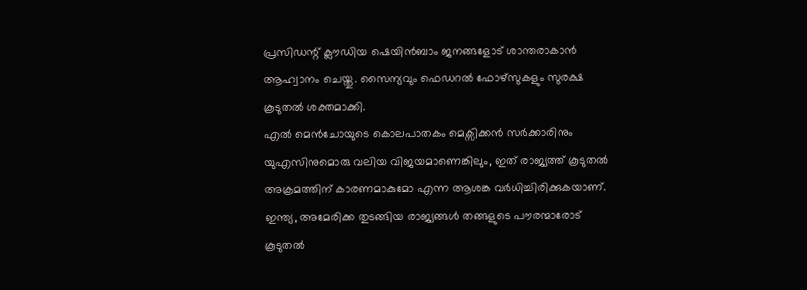പ്രസിഡന്റ് ക്ലൗഡിയ ഷെയിൻബാം ജനങ്ങളോട് ശാന്തരാകാൻ ആഹ്വാനം ചെയ്തു. സൈന്യവും ഫെഡറൽ ഫോഴ്സുകളും സുരക്ഷ കൂടുതൽ ശക്തമാക്കി.
എൽ മെൻചോയുടെ കൊലപാതകം മെക്സിക്കൻ സർക്കാരിനും യുഎസിനുമൊരു വലിയ വിജയമാണെങ്കിലും, ഇത് രാജ്യത്ത് കൂടുതൽ അക്രമത്തിന് കാരണമാകുമോ എന്ന ആശങ്ക വർധിച്ചിരിക്കുകയാണ്.
ഇന്ത്യ, അമേരിക്ക തുടങ്ങിയ രാജ്യങ്ങൾ തങ്ങളുടെ പൗരന്മാരോട് കൂടുതൽ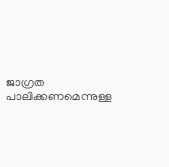ജാഗ്രത പാലിക്കണമെന്നുള്ള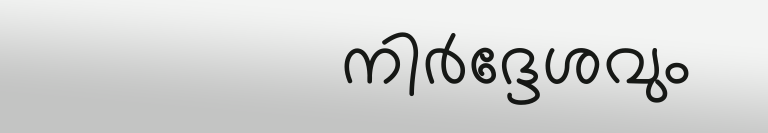നിർദ്ദേശവും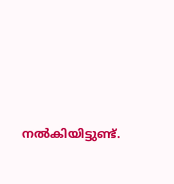നൽകിയിട്ടുണ്ട്.